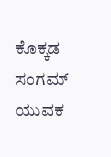ಕೊಕ್ಕಡ ಸಂಗಮ್ ಯುವಕ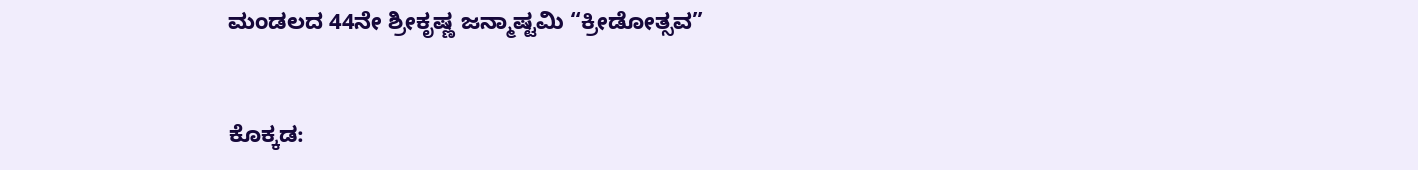ಮಂಡಲದ 44ನೇ ಶ್ರೀಕೃಷ್ಣ ಜನ್ಮಾಷ್ಟಮಿ “ಕ್ರೀಡೋತ್ಸವ”


ಕೊಕ್ಕಡ: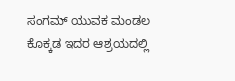ಸಂಗಮ್ ಯುವಕ ಮಂಡಲ ಕೊಕ್ಕಡ ಇದರ ಆಶ್ರಯದಲ್ಲಿ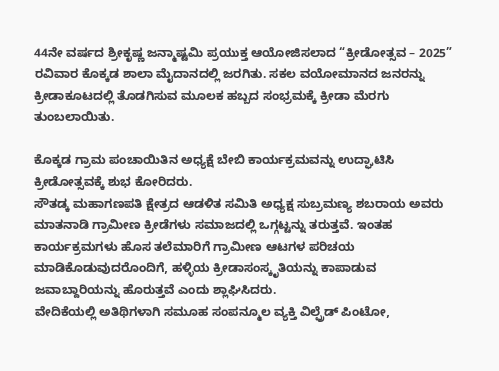44ನೇ ವರ್ಷದ ಶ್ರೀಕೃಷ್ಣ ಜನ್ಮಾಷ್ಟಮಿ ಪ್ರಯುಕ್ತ ಆಯೋಜಿಸಲಾದ “ಕ್ರೀಡೋತ್ಸವ – 2025” ರವಿವಾರ ಕೊಕ್ಕಡ ಶಾಲಾ ಮೈದಾನದಲ್ಲಿ ಜರಗಿತು. ಸಕಲ ವಯೋಮಾನದ ಜನರನ್ನು ಕ್ರೀಡಾಕೂಟದಲ್ಲಿ ತೊಡಗಿಸುವ ಮೂಲಕ ಹಬ್ಬದ ಸಂಭ್ರಮಕ್ಕೆ ಕ್ರೀಡಾ ಮೆರಗು ತುಂಬಲಾಯಿತು.

ಕೊಕ್ಕಡ ಗ್ರಾಮ ಪಂಚಾಯಿತಿನ ಅಧ್ಯಕ್ಷೆ ಬೇಬಿ ಕಾರ್ಯಕ್ರಮವನ್ನು ಉದ್ಘಾಟಿಸಿ ಕ್ರೀಡೋತ್ಸವಕ್ಕೆ ಶುಭ ಕೋರಿದರು.
ಸೌತಡ್ಕ ಮಹಾಗಣಪತಿ ಕ್ಷೇತ್ರದ ಆಡಳಿತ ಸಮಿತಿ ಅಧ್ಯಕ್ಷ ಸುಬ್ರಮಣ್ಯ ಶಬರಾಯ ಅವರು ಮಾತನಾಡಿ ಗ್ರಾಮೀಣ ಕ್ರೀಡೆಗಳು ಸಮಾಜದಲ್ಲಿ ಒಗ್ಗಟ್ಟನ್ನು ತರುತ್ತವೆ. ಇಂತಹ ಕಾರ್ಯಕ್ರಮಗಳು ಹೊಸ ತಲೆಮಾರಿಗೆ ಗ್ರಾಮೀಣ ಆಟಗಳ ಪರಿಚಯ ಮಾಡಿಕೊಡುವುದರೊಂದಿಗೆ, ಹಳ್ಳಿಯ ಕ್ರೀಡಾಸಂಸ್ಕೃತಿಯನ್ನು ಕಾಪಾಡುವ ಜವಾಬ್ದಾರಿಯನ್ನು ಹೊರುತ್ತವೆ ಎಂದು ಶ್ಲಾಘಿಸಿದರು.
ವೇದಿಕೆಯಲ್ಲಿ ಅತಿಥಿಗಳಾಗಿ ಸಮೂಹ ಸಂಪನ್ಮೂಲ ವ್ಯಕ್ತಿ ವಿಲ್ಫ್ರೆಡ್ ಪಿಂಟೋ,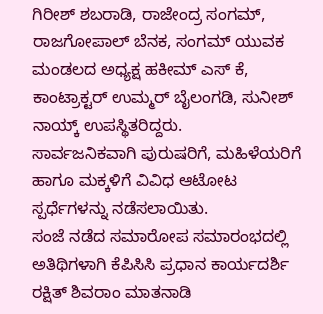ಗಿರೀಶ್ ಶಬರಾಡಿ, ರಾಜೇಂದ್ರ ಸಂಗಮ್, ರಾಜಗೋಪಾಲ್ ಬೆನಕ, ಸಂಗಮ್ ಯುವಕ ಮಂಡಲದ ಅಧ್ಯಕ್ಷ ಹಕೀಮ್ ಎಸ್ ಕೆ, ಕಾಂಟ್ರಾಕ್ಟರ್ ಉಮ್ಮರ್ ಬೈಲಂಗಡಿ, ಸುನೀಶ್ ನಾಯ್ಕ್ ಉಪಸ್ಥಿತರಿದ್ದರು.
ಸಾರ್ವಜನಿಕವಾಗಿ ಪುರುಷರಿಗೆ, ಮಹಿಳೆಯರಿಗೆ ಹಾಗೂ ಮಕ್ಕಳಿಗೆ ವಿವಿಧ ಆಟೋಟ ಸ್ಪರ್ಧೆಗಳನ್ನು ನಡೆಸಲಾಯಿತು.
ಸಂಜೆ ನಡೆದ ಸಮಾರೋಪ ಸಮಾರಂಭದಲ್ಲಿ ಅತಿಥಿಗಳಾಗಿ ಕೆಪಿಸಿಸಿ ಪ್ರಧಾನ ಕಾರ್ಯದರ್ಶಿ ರಕ್ಷಿತ್ ಶಿವರಾಂ ಮಾತನಾಡಿ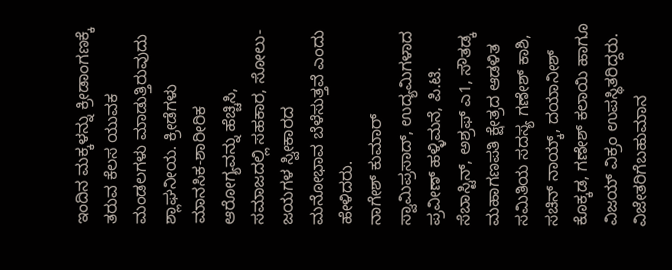ಇಂದಿನ ಮಕ್ಕಳನ್ನು ಕ್ರೀಡಾಂಗಣಕ್ಕೆ ತರುವ ಕೆಲಸ ಯುವಕ ಮಂಡಲಗಳು ಮಾಡುತ್ತಿರುವುದು ಶ್ಲಾಘನೀಯ. ಕ್ರೀಡೆಗಳು ಮಾನಸಿಕ-ಶಾರೀರಿಕ ಆರೋಗ್ಯವನ್ನು ಹೆಚ್ಚಿಸಿ, ಸಮಾಜದಲ್ಲಿ ಸಹಕಾರ, ಸೋಲು-ಜಯಗಳ ಸ್ವೀಕಾರದ ಮನೋಭಾವ ಬೆಳೆಸುತ್ತವೆ ಎಂದು ಹೇಳಿದರು.
ನಾಗೇಶ್ ಕುಮಾರ್ ಸ್ವಾಮಿಪ್ರಸಾದ್, ಉದ್ಯಮಿಗಳಾದ ಪ್ರವೀಣ್ ಹಳ್ಳಿಮನೆ, ಪಿ.ಟಿ. ಸೆಬಾಸ್ಟಿನ್, ಅಶ್ರಫ್ ಎ1, ಸೌತಡ್ಕ ಮಹಾಗಣಪತಿ ಕ್ಷೇತ್ರದ ಆಡಳಿತ ಸಮಿತಿಯ ಸದಸ್ಯ ಗಣೇಶ್ ಕಾಶಿ, ಸಚಿನ್ ನಾಯ್ಕ್, ದಯಾನೀಶ್ ಕೊಕ್ಕಡ, ಗಣೇಶ್ ಕಲಾಯಿ ಹಾಗೂ ವಿಜಯ್ ವಿಕ್ರಂ ಉಪಸ್ಥಿತರಿದ್ದರು.
ವಿಜೇತರಿಗೆಬಹುಮಾನ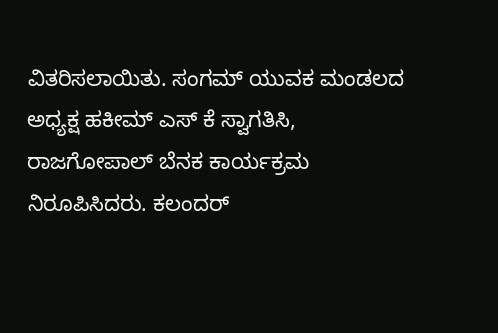ವಿತರಿಸಲಾಯಿತು. ಸಂಗಮ್ ಯುವಕ ಮಂಡಲದ ಅಧ್ಯಕ್ಷ ಹಕೀಮ್ ಎಸ್ ಕೆ ಸ್ವಾಗತಿಸಿ, ರಾಜಗೋಪಾಲ್ ಬೆನಕ ಕಾರ್ಯಕ್ರಮ ನಿರೂಪಿಸಿದರು. ಕಲಂದರ್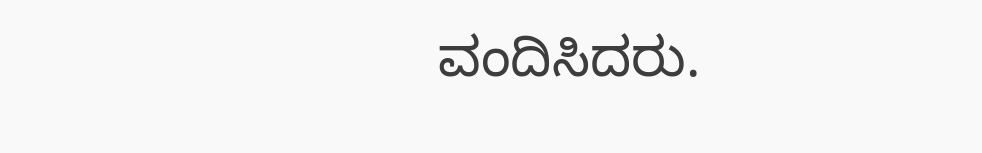ವಂದಿಸಿದರು.